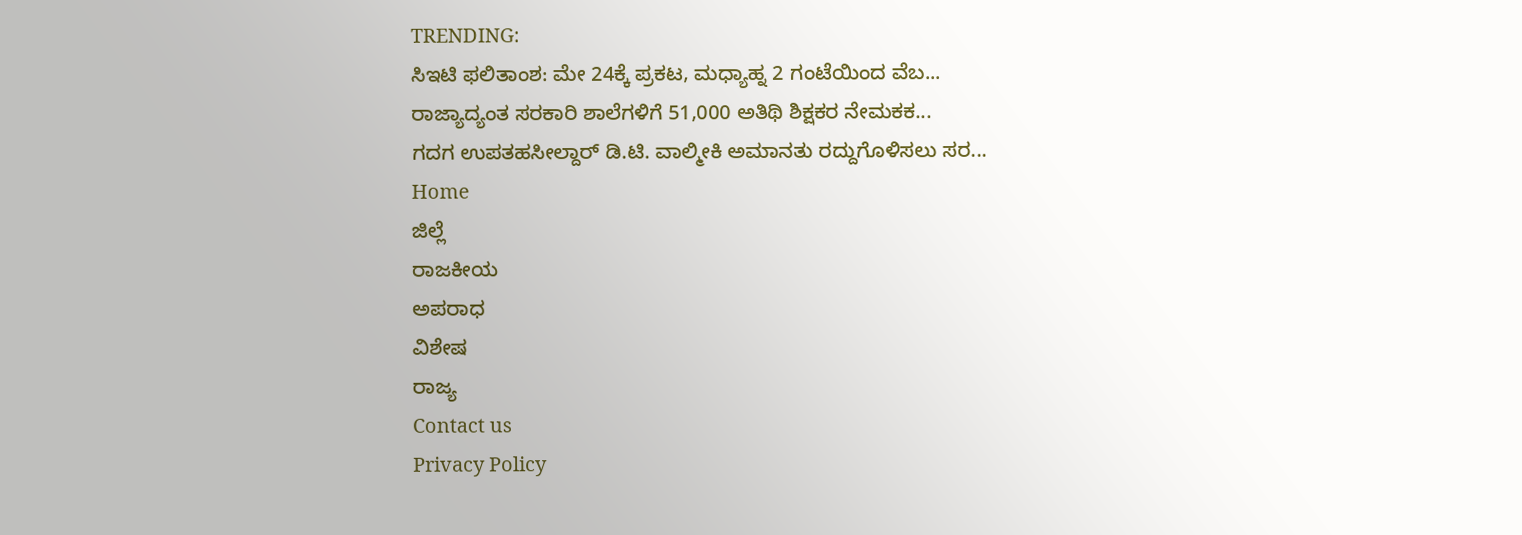TRENDING:
ಸಿಇಟಿ ಫಲಿತಾಂಶ: ಮೇ 24ಕ್ಕೆ ಪ್ರಕಟ, ಮಧ್ಯಾಹ್ನ 2 ಗಂಟೆಯಿಂದ ವೆಬ...
ರಾಜ್ಯಾದ್ಯಂತ ಸರಕಾರಿ ಶಾಲೆಗಳಿಗೆ 51,000 ಅತಿಥಿ ಶಿಕ್ಷಕರ ನೇಮಕಕ...
ಗದಗ ಉಪತಹಸೀಲ್ದಾರ್ ಡಿ.ಟಿ. ವಾಲ್ಮೀಕಿ ಅಮಾನತು ರದ್ದುಗೊಳಿಸಲು ಸರ...
Home
ಜಿಲ್ಲೆ
ರಾಜಕೀಯ
ಅಪರಾಧ
ವಿಶೇಷ
ರಾಜ್ಯ
Contact us
Privacy Policy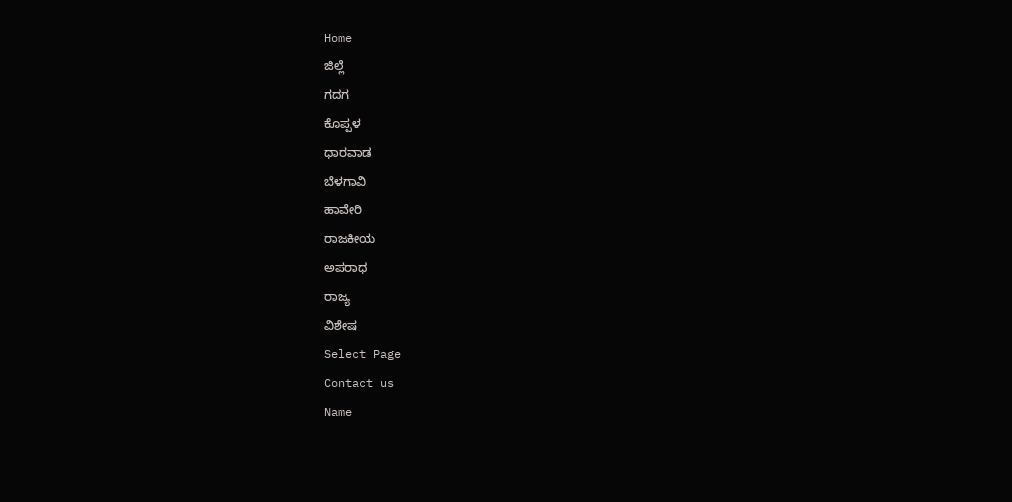Home
ಜಿಲ್ಲೆ
ಗದಗ
ಕೊಪ್ಪಳ
ಧಾರವಾಡ
ಬೆಳಗಾವಿ
ಹಾವೇರಿ
ರಾಜಕೀಯ
ಅಪರಾಧ
ರಾಜ್ಯ
ವಿಶೇಷ
Select Page
Contact us
Name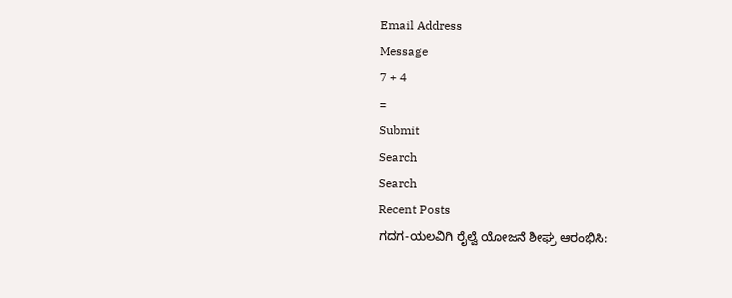Email Address
Message
7 + 4
=
Submit
Search
Search
Recent Posts
ಗದಗ-ಯಲವಿಗಿ ರೈಲ್ವೆ ಯೋಜನೆ ಶೀಘ್ರ ಆರಂಭಿಸಿ: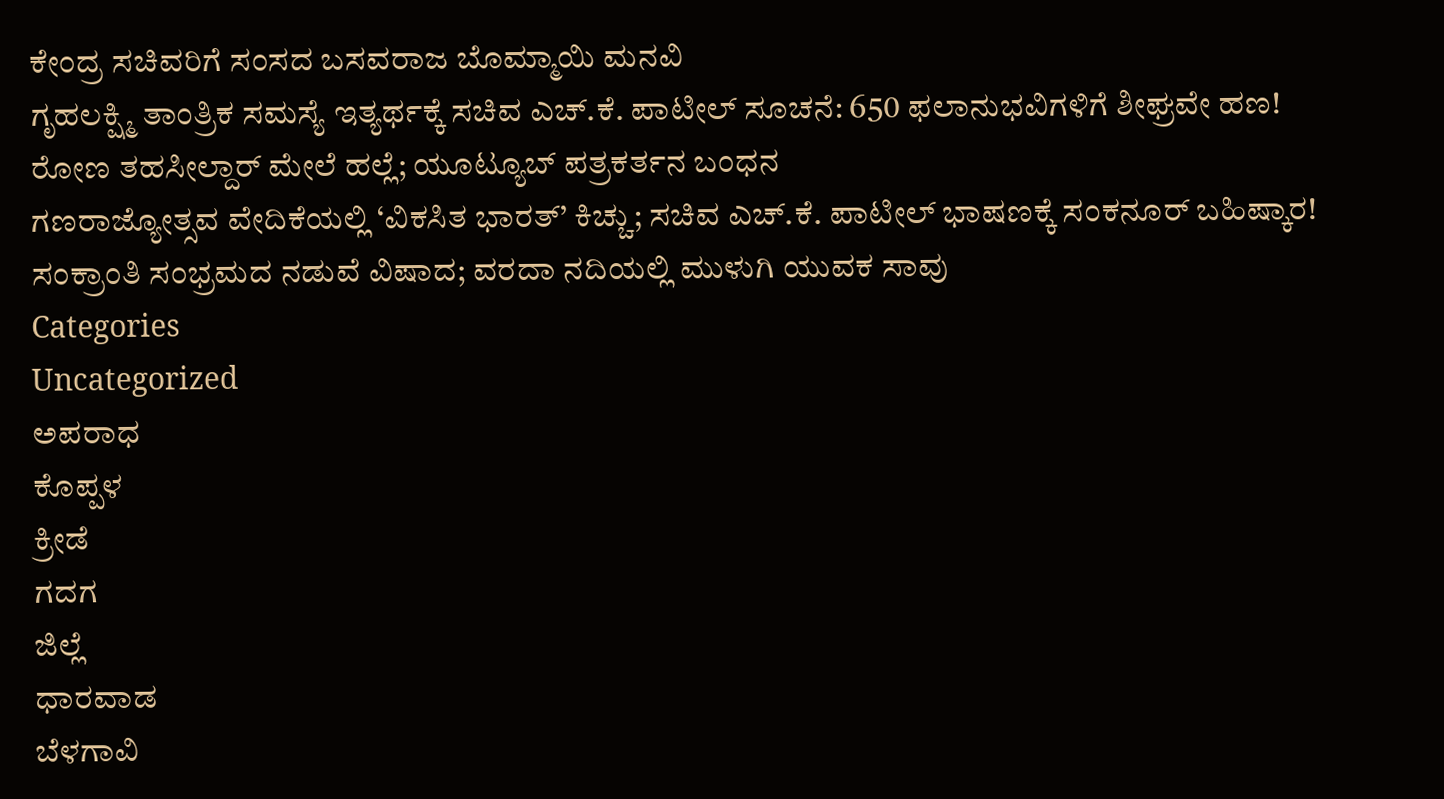ಕೇಂದ್ರ ಸಚಿವರಿಗೆ ಸಂಸದ ಬಸವರಾಜ ಬೊಮ್ಮಾಯಿ ಮನವಿ
ಗೃಹಲಕ್ಷ್ಮಿ ತಾಂತ್ರಿಕ ಸಮಸ್ಯೆ ಇತ್ಯರ್ಥಕ್ಕೆ ಸಚಿವ ಎಚ್.ಕೆ. ಪಾಟೀಲ್ ಸೂಚನೆ: 650 ಫಲಾನುಭವಿಗಳಿಗೆ ಶೀಘ್ರವೇ ಹಣ!
ರೋಣ ತಹಸೀಲ್ದಾರ್ ಮೇಲೆ ಹಲ್ಲೆ; ಯೂಟ್ಯೂಬ್ ಪತ್ರಕರ್ತನ ಬಂಧನ
ಗಣರಾಜ್ಯೋತ್ಸವ ವೇದಿಕೆಯಲ್ಲಿ ‘ವಿಕಸಿತ ಭಾರತ್’ ಕಿಚ್ಚು; ಸಚಿವ ಎಚ್.ಕೆ. ಪಾಟೀಲ್ ಭಾಷಣಕ್ಕೆ ಸಂಕನೂರ್ ಬಹಿಷ್ಕಾರ!
ಸಂಕ್ರಾಂತಿ ಸಂಭ್ರಮದ ನಡುವೆ ವಿಷಾದ; ವರದಾ ನದಿಯಲ್ಲಿ ಮುಳುಗಿ ಯುವಕ ಸಾವು
Categories
Uncategorized
ಅಪರಾಧ
ಕೊಪ್ಪಳ
ಕ್ರೀಡೆ
ಗದಗ
ಜಿಲ್ಲೆ
ಧಾರವಾಡ
ಬೆಳಗಾವಿ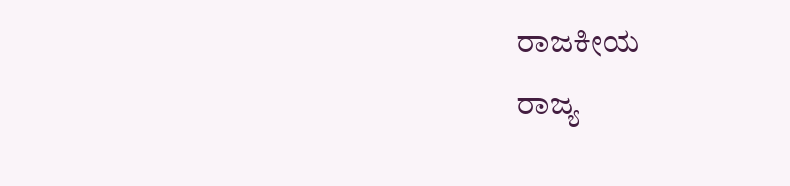ರಾಜಕೀಯ
ರಾಜ್ಯ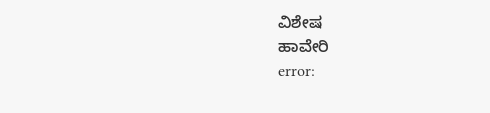ವಿಶೇಷ
ಹಾವೇರಿ
error: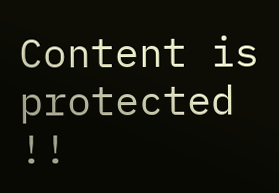Content is protected !!